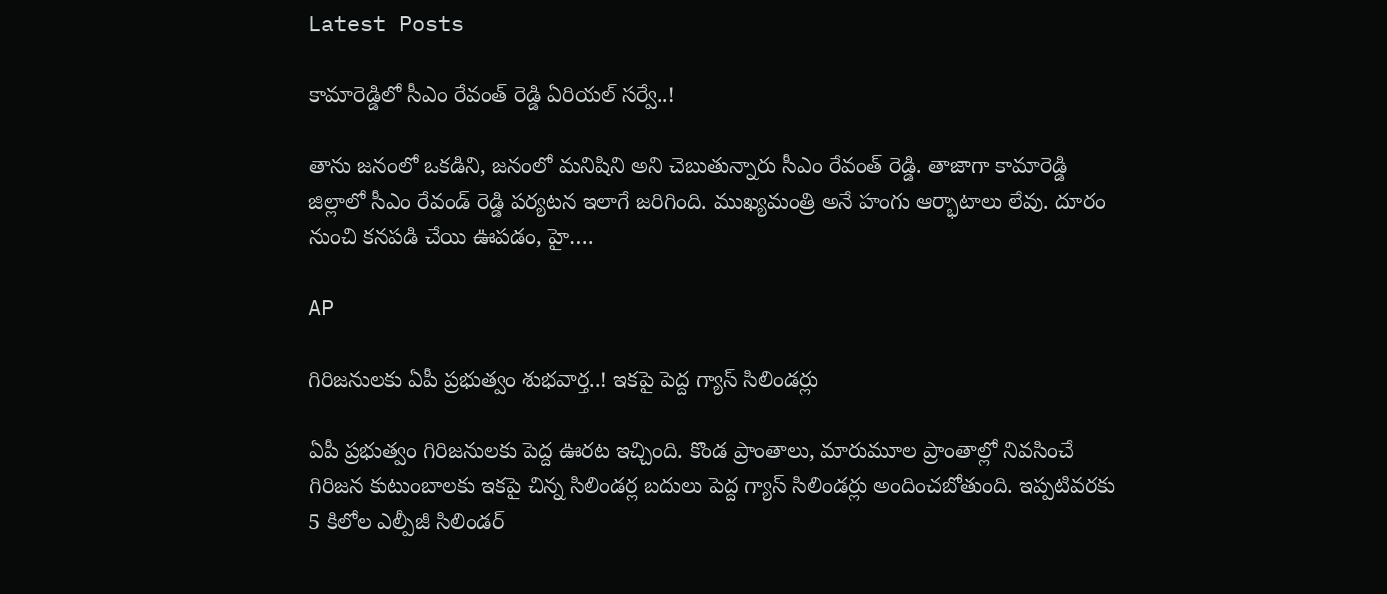Latest Posts

కామారెడ్డిలో సీఎం రేవంత్ రెడ్డి ఏరియల్ సర్వే..!

తాను జనంలో ఒకడిని, జనంలో మనిషిని అని చెబుతున్నారు సీఎం రేవంత్ రెడ్డి. తాజాగా కామారెడ్డి జిల్లాలో సీఎం రేవండ్ రెడ్డి పర్యటన ఇలాగే జరిగింది. ముఖ్యమంత్రి అనే హంగు ఆర్భాటాలు లేవు. దూరం నుంచి కనపడి చేయి ఊపడం, హై….

AP

గిరిజనులకు ఏపీ ప్రభుత్వం శుభవార్త..! ఇకపై పెద్ద గ్యాస్ సిలిండర్లు

ఏపీ ప్రభుత్వం గిరిజనులకు పెద్ద ఊరట ఇచ్చింది. కొండ ప్రాంతాలు, మారుమూల ప్రాంతాల్లో నివసించే గిరిజన కుటుంబాలకు ఇకపై చిన్న సిలిండర్ల బదులు పెద్ద గ్యాస్ సిలిండర్లు అందించబోతుంది. ఇప్పటివరకు 5 కిలోల ఎల్పీజీ సిలిండర్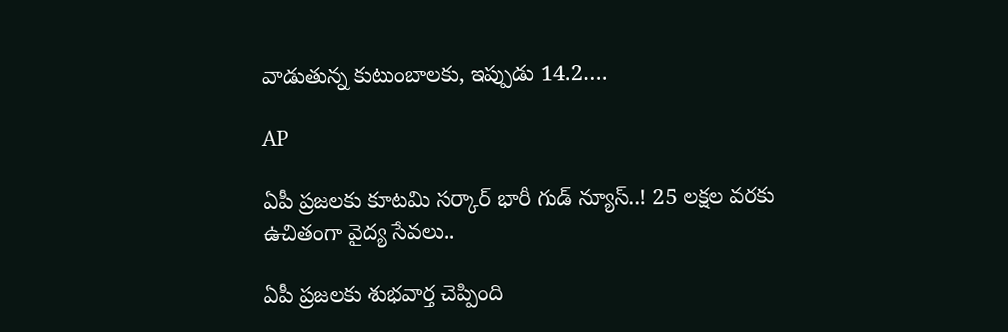వాడుతున్న కుటుంబాలకు, ఇప్పుడు 14.2….

AP

ఏపీ ప్రజలకు కూటమి సర్కార్ భారీ గుడ్ న్యూస్..! 25 లక్షల వరకు ఉచితంగా వైద్య సేవలు..

ఏపీ ప్రజలకు శుభవార్త చెప్పింది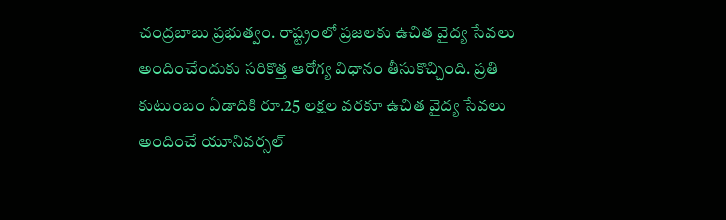చంద్రబాబు ప్రభుత్వం. రాష్ట్రంలో ప్రజలకు ఉచిత వైద్య సేవలు అందించేందుకు సరికొత్త ఆరోగ్య విధానం తీసుకొచ్చింది. ప్రతి కుటుంబం ఏడాదికి రూ.25 లక్షల వరకూ ఉచిత వైద్య సేవలు అందించే యూనివర్సల్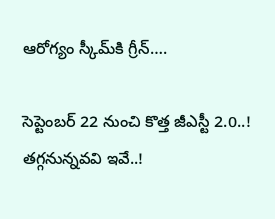ఆరోగ్యం స్కీమ్‌కి గ్రీన్….

సెప్టెంబర్ 22 నుంచి కొత్త జీఎస్టీ 2.0..! తగ్గనున్నవవి ఇవే..!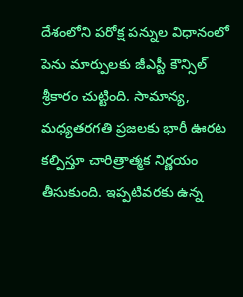దేశంలోని పరోక్ష పన్నుల విధానంలో పెను మార్పులకు జీఎస్టీ కౌన్సిల్ శ్రీకారం చుట్టింది. సామాన్య, మధ్యతరగతి ప్రజలకు భారీ ఊరట కల్పిస్తూ చారిత్రాత్మక నిర్ణయం తీసుకుంది. ఇప్పటివరకు ఉన్న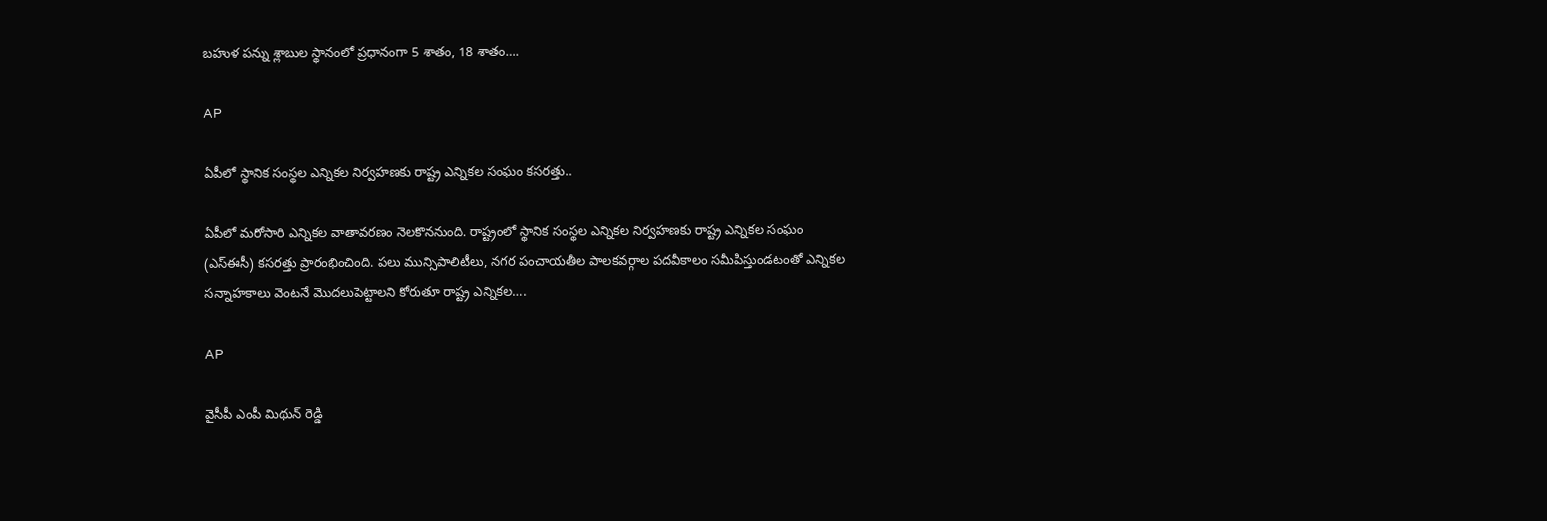బహుళ పన్ను శ్లాబుల స్థానంలో ప్రధానంగా 5 శాతం, 18 శాతం….

AP

ఏపీలో స్థానిక సంస్థల ఎన్నికల నిర్వహణకు రాష్ట్ర ఎన్నికల సంఘం కసరత్తు..

ఏపీలో మరోసారి ఎన్నికల వాతావరణం నెలకొననుంది. రాష్ట్రంలో స్థానిక సంస్థల ఎన్నికల నిర్వహణకు రాష్ట్ర ఎన్నికల సంఘం (ఎస్ఈసీ) కసరత్తు ప్రారంభించింది. పలు మున్సిపాలిటీలు, నగర పంచాయతీల పాలకవర్గాల పదవీకాలం సమీపిస్తుండటంతో ఎన్నికల సన్నాహకాలు వెంటనే మొదలుపెట్టాలని కోరుతూ రాష్ట్ర ఎన్నికల….

AP

వైసీపీ ఎంపీ మిథున్ రెడ్డి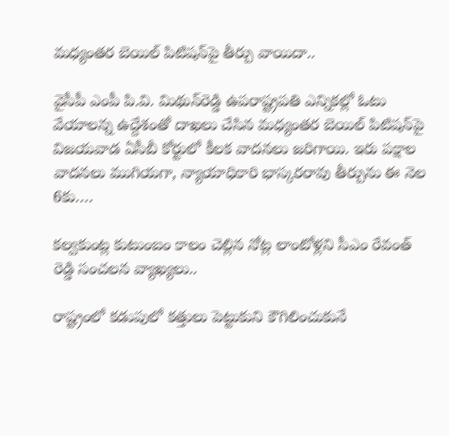మధ్యంతర బెయిల్ పిటిషన్‌పై తీర్పు వాయిదా..

వైసీపీ ఎంపీ పి.వి. మిథున్‌రెడ్డి ఉపరాష్ట్రపతి ఎన్నికల్లో ఓటు వేయాలన్న ఉద్దేశంతో దాఖలు చేసిన మధ్యంతర బెయిల్‌ పిటిషన్‌పై విజయవాడ ఏసీబీ కోర్టులో కీలక వాదనలు జరిగాయి. ఇరు పక్షాల వాదనలు ముగియగా, న్యాయాధికారి భాస్కరరావు తీర్పును ఈ నెల 6కు….

కల్వకుంట్ల కుటుంబం కాలం చెల్లిన నోట్ల లాంటోళ్లని సీఎం రేవంత్ రెడ్డి సంచలన వ్యాఖ్యలు..

రాష్ట్రంలో కడుపులో కత్తులు పెట్టుకుని కౌగిలించుకునే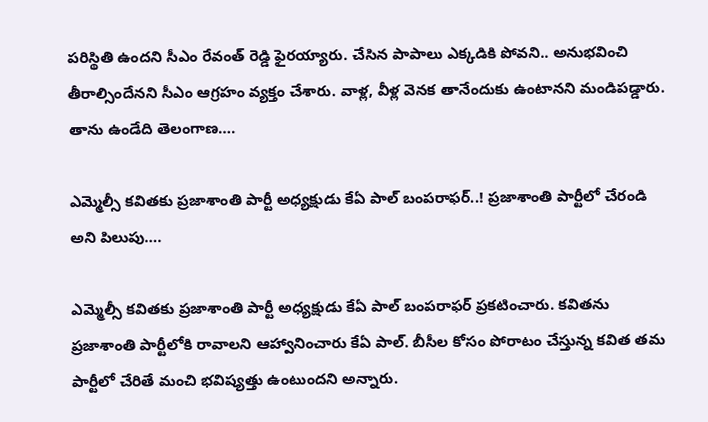పరిస్థితి ఉందని సీఎం రేవంత్ రెడ్డి ఫైరయ్యారు. చేసిన పాపాలు ఎక్కడికి పోవని.. అనుభవించి తీరాల్సిందేనని సీఎం ఆగ్రహం వ్యక్తం చేశారు. వాళ్ల, వీళ్ల వెనక తానేందుకు ఉంటానని మండిపడ్డారు. తాను ఉండేది తెలంగాణ….

ఎమ్మెల్సీ కవితకు ప్రజాశాంతి పార్టీ అధ్యక్షుడు కేఏ పాల్ బంపరాఫర్..! ప్రజాశాంతి పార్టీలో చేరండి అని పిలుపు….

ఎమ్మెల్సీ కవితకు ప్రజాశాంతి పార్టీ అధ్యక్షుడు కేఏ పాల్ బంపరాఫర్ ప్రకటించారు. కవితను ప్రజాశాంతి పార్టీలోకి రావాలని ఆహ్వానించారు కేఏ పాల్. బీసీల కోసం పోరాటం చేస్తున్న కవిత తమ పార్టీలో చేరితే మంచి భవిష్యత్తు ఉంటుందని అన్నారు.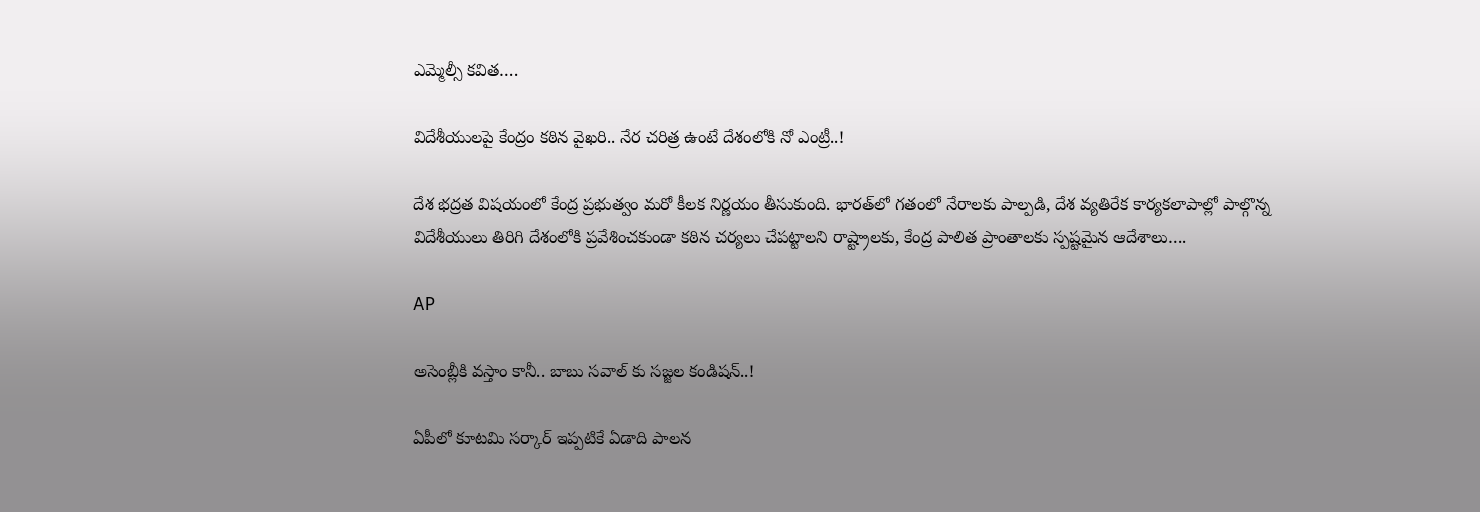ఎమ్మెల్సీ కవిత….

విదేశీయులపై కేంద్రం కఠిన వైఖరి.. నేర చరిత్ర ఉంటే దేశంలోకి నో ఎంట్రీ..!

దేశ భద్రత విషయంలో కేంద్ర ప్రభుత్వం మరో కీలక నిర్ణయం తీసుకుంది. భారత్‌లో గతంలో నేరాలకు పాల్పడి, దేశ వ్యతిరేక కార్యకలాపాల్లో పాల్గొన్న విదేశీయులు తిరిగి దేశంలోకి ప్రవేశించకుండా కఠిన చర్యలు చేపట్టాలని రాష్ట్రాలకు, కేంద్ర పాలిత ప్రాంతాలకు స్పష్టమైన ఆదేశాలు….

AP

అసెంబ్లీకి వస్తాం కానీ.. బాబు సవాల్ కు సజ్జల కండిషన్..!

ఏపీలో కూటమి సర్కార్ ఇప్పటికే ఏడాది పాలన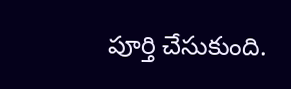పూర్తి చేసుకుంది.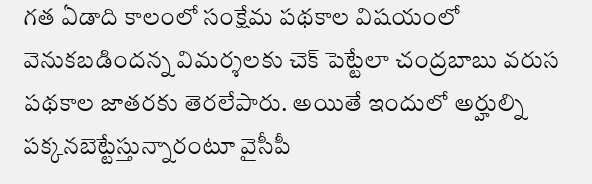గత ఏడాది కాలంలో సంక్షేమ పథకాల విషయంలో వెనుకబడిందన్న విమర్శలకు చెక్ పెట్టేలా చంద్రబాబు వరుస పథకాల జాతరకు తెరలేపారు. అయితే ఇందులో అర్హుల్ని పక్కనబెట్టేస్తున్నారంటూ వైసీపీ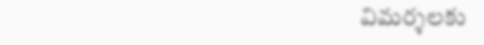విమర్శలకు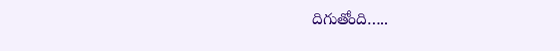దిగుతోంది…..